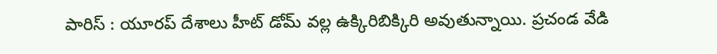పారిస్ : యూరప్ దేశాలు హీట్ డోమ్ వల్ల ఉక్కిరిబిక్కిరి అవుతున్నాయి. ప్రచండ వేడి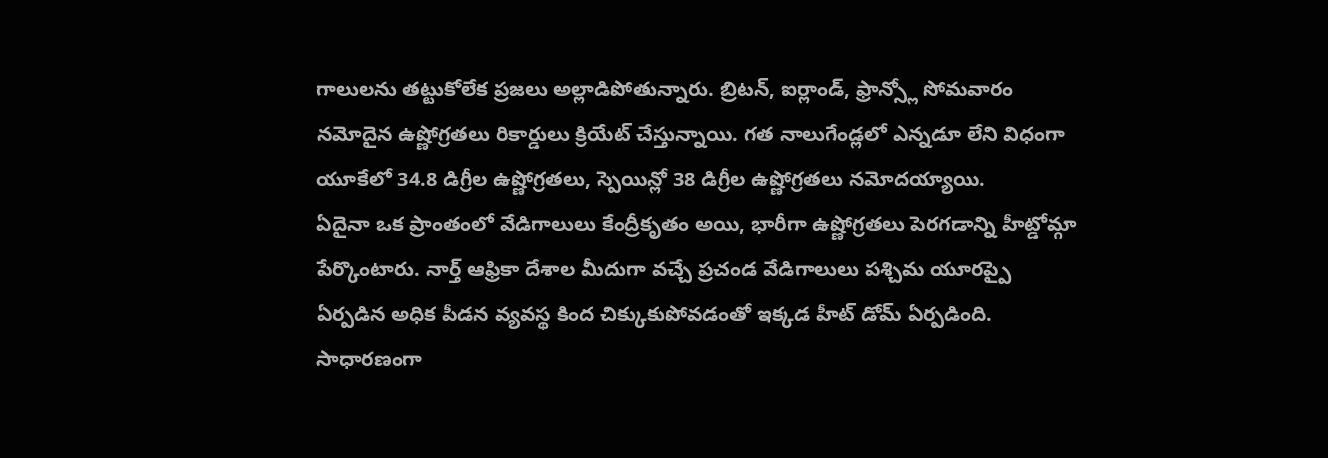గాలులను తట్టుకోలేక ప్రజలు అల్లాడిపోతున్నారు. బ్రిటన్, ఐర్లాండ్, ఫ్రాన్స్లో సోమవారం నమోదైన ఉష్ణోగ్రతలు రికార్డులు క్రియేట్ చేస్తున్నాయి. గత నాలుగేండ్లలో ఎన్నడూ లేని విధంగా యూకేలో 34.8 డిగ్రీల ఉష్ణోగ్రతలు, స్పెయిన్లో 38 డిగ్రీల ఉష్ణోగ్రతలు నమోదయ్యాయి.
ఏదైనా ఒక ప్రాంతంలో వేడిగాలులు కేంద్రీకృతం అయి, భారీగా ఉష్ణోగ్రతలు పెరగడాన్ని హీట్డోమ్గా పేర్కొంటారు. నార్త్ ఆఫ్రికా దేశాల మీదుగా వచ్చే ప్రచండ వేడిగాలులు పశ్చిమ యూరప్పై ఏర్పడిన అధిక పీడన వ్యవస్థ కింద చిక్కుకుపోవడంతో ఇక్కడ హీట్ డోమ్ ఏర్పడింది. సాధారణంగా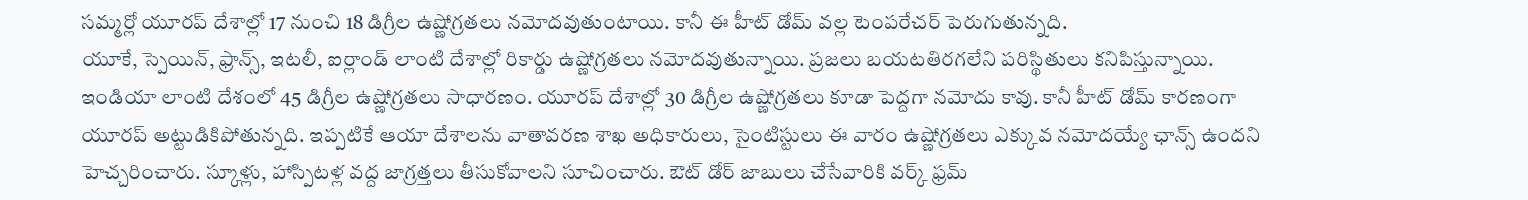సమ్మర్లో యూరప్ దేశాల్లో 17 నుంచి 18 డిగ్రీల ఉష్ణోగ్రతలు నమోదవుతుంటాయి. కానీ ఈ హీట్ డోమ్ వల్ల టెంపరేచర్ పెరుగుతున్నది.
యూకే, స్పెయిన్, ఫ్రాన్స్, ఇటలీ, ఐర్లాండ్ లాంటి దేశాల్లో రికార్డు ఉష్ణోగ్రతలు నమోదవుతున్నాయి. ప్రజలు బయటతిరగలేని పరిస్థితులు కనిపిస్తున్నాయి. ఇండియా లాంటి దేశంలో 45 డిగ్రీల ఉష్ణోగ్రతలు సాధారణం. యూరప్ దేశాల్లో 30 డిగ్రీల ఉష్ణోగ్రతలు కూడా పెద్దగా నమోదు కావు. కానీ హీట్ డోమ్ కారణంగా యూరప్ అట్టుడికిపోతున్నది. ఇప్పటికే ఆయా దేశాలను వాతావరణ శాఖ అధికారులు, సైంటిస్టులు ఈ వారం ఉష్ణోగ్రతలు ఎక్కువ నమోదయ్యే ఛాన్స్ ఉందని హెచ్చరించారు. స్కూళ్లు, హాస్పిటళ్ల వద్ద జాగ్రత్తలు తీసుకోవాలని సూచించారు. ఔట్ డోర్ జాబులు చేసేవారికి వర్క్ ఫ్రమ్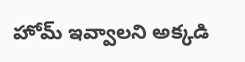హోమ్ ఇవ్వాలని అక్కడి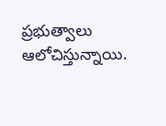ప్రభుత్వాలు ఆలోచిస్తున్నాయి.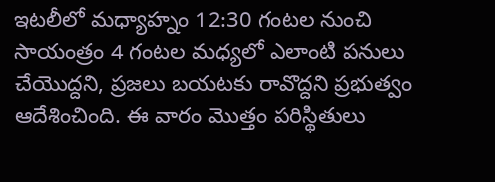ఇటలీలో మధ్యాహ్నం 12:30 గంటల నుంచి సాయంత్రం 4 గంటల మధ్యలో ఎలాంటి పనులు చేయొద్దని, ప్రజలు బయటకు రావొద్దని ప్రభుత్వం ఆదేశించింది. ఈ వారం మొత్తం పరిస్థితులు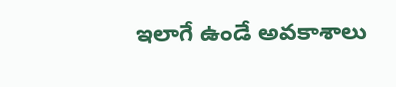ఇలాగే ఉండే అవకాశాలు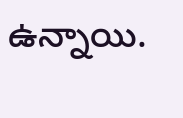ఉన్నాయి.